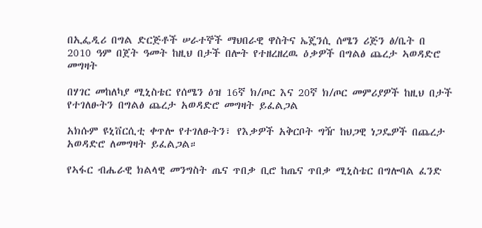በኢፌዲሪ በግል ድርጅቶች ሠራተኞች ማህበራዊ ዋስትና ኤጄንሲ ሰሜን ሪጅን ፅ/ቤት በ 2010 ዓም በጀት ዓመት ከዚህ በታች በሎት የተዘረዘረዉ ዕቃዎች በግልፅ ጨረታ ኣወዳድሮ መግዛት

በሃገር መከለካያ ሚኒስቴር የሰሜን ዕዝ 16ኛ ክ/ጦር እና 20ኛ ክ/ጦር መምሪያዎች ከዚህ በታች የተገለፁትን በግልፅ ጨረታ አወዳድሮ መግዛት ይፈልጋል

አክሱም ዩኒቨርሲቲ ቀጥሎ የተገለፁትን፣ የእቃዎች አቅርቦት ግዥ ከህጋዊ ነጋዴዎች በጨረታ አወዳድሮ ለመግዛት ይፈልጋል።

የኣፋር ብሔራዊ ክልላዊ መንግስት ጤና ጥበቃ ቢሮ ከጤና ጥበቃ ሚኒስቴር በግሎባል ፈንድ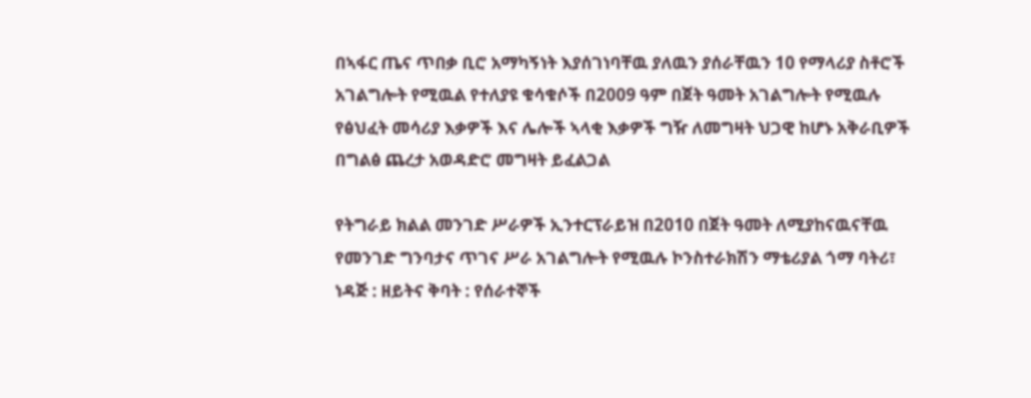በኣፋር ጤና ጥበቃ ቢሮ አማካኝነት እያሰገነባቸዉ ያለዉን ያሰራቸዉን 10 የማላሪያ ስቶሮች አገልግሎት የሚዉል የተለያዩ ቁሳቁሶች በ2009 ዓም በጀት ዓመት አገልግሎት የሚዉሉ የፅህፈት መሳሪያ እቃዎች እና ሌሎች ኣላቂ እቃዎች ግዥ ለመግዛት ህጋዊ ከሆኑ አቅራቢዎች በግልፅ ጨረታ አወዳድሮ መግዛት ይፈልጋል

የትግራይ ክልል መንገድ ሥራዎች ኢንተርፕራይዝ በ2010 በጀት ዓመት ለሚያከናዉናቸዉ የመንገድ ግንባታና ጥገና ሥራ አገልግሎት የሚዉሉ ኮንስተራክሽን ማቴሪያል ጎማ ባትሪ፣ ነዳጅ : ዘይትና ቅባት : የሰራተኞች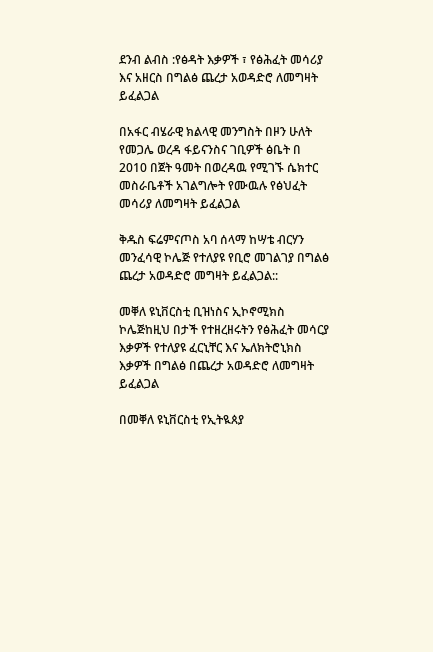ደንብ ልብስ :የፅዳት እቃዎች ፣ የፅሕፈት መሳሪያ እና አዘርስ በግልፅ ጨረታ አወዳድሮ ለመግዛት ይፈልጋል

በአፋር ብሄራዊ ክልላዊ መንግስት በዞን ሁለት የመጋሌ ወረዳ ፋይናንስና ገቢዎች ፅቤት በ 2010 በጀት ዓመት በወረዳዉ የሚገኙ ሴክተር መስራቤቶች አገልግሎት የሙዉሉ የፅህፈት መሳሪያ ለመግዛት ይፈልጋል

ቅዱስ ፍሬምናጦስ አባ ሰላማ ከሣቴ ብርሃን መንፈሳዊ ኮሌጅ የተለያዩ የቢሮ መገልገያ በግልፅ ጨረታ አወዳድሮ መግዛት ይፈልጋል::

መቐለ ዩኒቨርስቲ ቢዝነስና ኢኮኖሚክስ ኮሌጅከዚህ በታች የተዘረዘሩትን የፅሕፈት መሳርያ እቃዎች የተለያዩ ፈርኒቸር እና ኤለክትሮኒክስ እቃዎች በግልፅ በጨረታ አወዳድሮ ለመግዛት ይፈልጋል

በመቐለ ዩኒቨርስቲ የኢትዪጰያ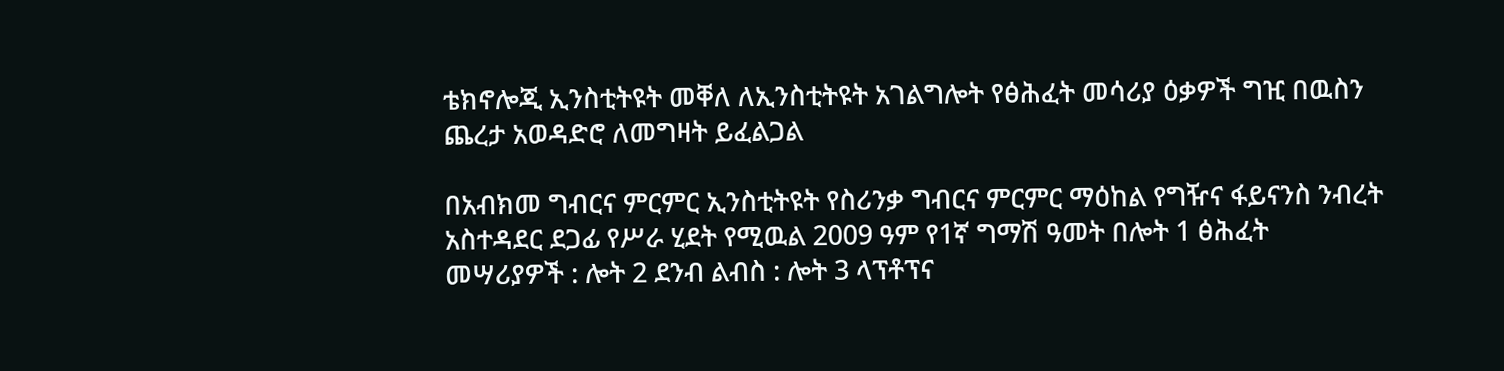ቴክኖሎጂ ኢንስቲትዩት መቐለ ለኢንስቲትዩት አገልግሎት የፅሕፈት መሳሪያ ዕቃዎች ግዢ በዉስን ጨረታ አወዳድሮ ለመግዛት ይፈልጋል

በአብክመ ግብርና ምርምር ኢንስቲትዩት የስሪንቃ ግብርና ምርምር ማዕከል የግዥና ፋይናንስ ንብረት አስተዳደር ደጋፊ የሥራ ሂደት የሚዉል 2009 ዓም የ1ኛ ግማሽ ዓመት በሎት 1 ፅሕፈት መሣሪያዎች : ሎት 2 ደንብ ልብስ : ሎት 3 ላፕቶፕና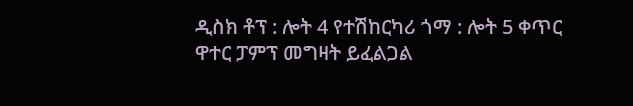ዲስክ ቶፕ : ሎት 4 የተሽከርካሪ ጎማ : ሎት 5 ቀጥር ዋተር ፓምፕ መግዛት ይፈልጋል